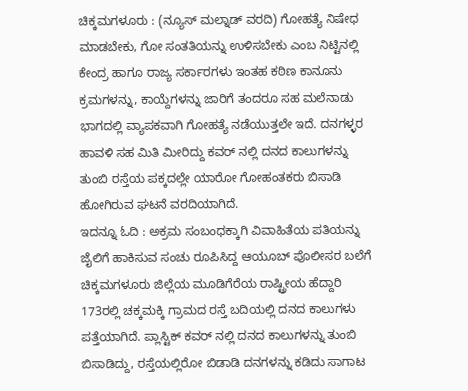ಚಿಕ್ಕಮಗಳೂರು : (ನ್ಯೂಸ್ ಮಲ್ನಾಡ್ ವರದಿ) ಗೋಹತ್ಯೆ ನಿಷೇಧ ಮಾಡಬೇಕು, ಗೋ ಸಂತತಿಯನ್ನು ಉಳಿಸಬೇಕು ಎಂಬ ನಿಟ್ಟಿನಲ್ಲಿ ಕೇಂದ್ರ ಹಾಗೂ ರಾಜ್ಯ ಸರ್ಕಾರಗಳು ಇಂತಹ ಕಠಿಣ ಕಾನೂನು ಕ್ರಮಗಳನ್ನು, ಕಾಯ್ದೆಗಳನ್ನು ಜಾರಿಗೆ ತಂದರೂ ಸಹ ಮಲೆನಾಡು ಭಾಗದಲ್ಲಿ ವ್ಯಾಪಕವಾಗಿ ಗೋಹತ್ಯೆ ನಡೆಯುತ್ತಲೇ ಇದೆ. ದನಗಳ್ಳರ ಹಾವಳಿ ಸಹ ಮಿತಿ ಮೀರಿದ್ದು ಕವರ್ ನಲ್ಲಿ ದನದ ಕಾಲುಗಳನ್ನು ತುಂಬಿ ರಸ್ತೆಯ ಪಕ್ಕದಲ್ಲೇ ಯಾರೋ ಗೋಹಂತಕರು ಬಿಸಾಡಿ ಹೋಗಿರುವ ಘಟನೆ ವರದಿಯಾಗಿದೆ.
ಇದನ್ನೂ ಓದಿ : ಅಕ್ರಮ ಸಂಬಂಧಕ್ಕಾಗಿ ವಿವಾಹಿತೆಯ ಪತಿಯನ್ನು ಜೈಲಿಗೆ ಹಾಕಿಸುವ ಸಂಚು ರೂಪಿಸಿದ್ದ ಆಯೂಬ್ ಪೊಲೀಸರ ಬಲೆಗೆ
ಚಿಕ್ಕಮಗಳೂರು ಜಿಲ್ಲೆಯ ಮೂಡಿಗೆರೆಯ ರಾಷ್ಟ್ರೀಯ ಹೆದ್ದಾರಿ 173ರಲ್ಲಿ ಚಕ್ಕಮಕ್ಕಿ ಗ್ರಾಮದ ರಸ್ತೆ ಬದಿಯಲ್ಲಿ ದನದ ಕಾಲುಗಳು ಪತ್ತೆಯಾಗಿದೆ. ಪ್ಲಾಸ್ಟಿಕ್ ಕವರ್ ನಲ್ಲಿ ದನದ ಕಾಲುಗಳನ್ನು ತುಂಬಿ ಬಿಸಾಡಿದ್ದು, ರಸ್ತೆಯಲ್ಲಿರೋ ಬಿಡಾಡಿ ದನಗಳನ್ನು ಕಡಿದು ಸಾಗಾಟ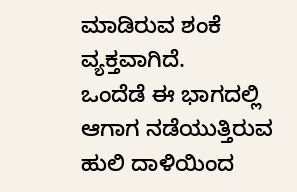ಮಾಡಿರುವ ಶಂಕೆ ವ್ಯಕ್ತವಾಗಿದೆ.
ಒಂದೆಡೆ ಈ ಭಾಗದಲ್ಲಿ ಆಗಾಗ ನಡೆಯುತ್ತಿರುವ ಹುಲಿ ದಾಳಿಯಿಂದ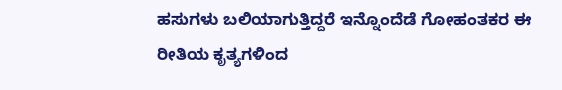ಹಸುಗಳು ಬಲಿಯಾಗುತ್ತಿದ್ದರೆ ಇನ್ನೊಂದೆಡೆ ಗೋಹಂತಕರ ಈ ರೀತಿಯ ಕೃತ್ಯಗಳಿಂದ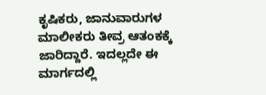ಕೃಷಿಕರು, ಜಾನುವಾರುಗಳ ಮಾಲೀಕರು ತೀವ್ರ ಆತಂಕಕ್ಕೆ ಜಾರಿದ್ದಾರೆ. ಇದಲ್ಲದೇ ಈ ಮಾರ್ಗದಲ್ಲಿ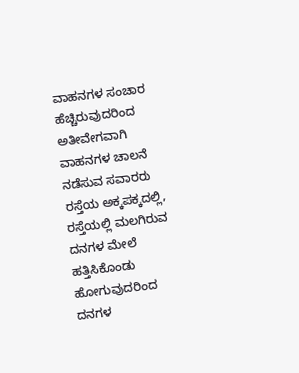ವಾಹನಗಳ ಸಂಚಾರ ಹೆಚ್ಚಿರುವುದರಿಂದ ಅತೀವೇಗವಾಗಿ ವಾಹನಗಳ ಚಾಲನೆ ನಡೆಸುವ ಸವಾರರು ರಸ್ತೆಯ ಅಕ್ಕಪಕ್ಕದಲ್ಲಿ, ರಸ್ತೆಯಲ್ಲಿ ಮಲಗಿರುವ ದನಗಳ ಮೇಲೆ ಹತ್ತಿಸಿಕೊಂಡು ಹೋಗುವುದರಿಂದ ದನಗಳ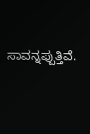ಸಾವನ್ನಪ್ಪುತ್ತಿವೆ.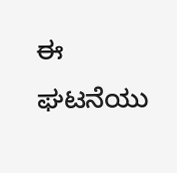ಈ ಘಟನೆಯು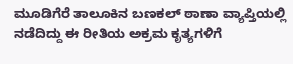ಮೂಡಿಗೆರೆ ತಾಲೂಕಿನ ಬಣಕಲ್ ಠಾಣಾ ವ್ಯಾಪ್ತಿಯಲ್ಲಿ ನಡೆದಿದ್ದು ಈ ರೀತಿಯ ಅಕ್ರಮ ಕೃತ್ಯಗಳಿಗೆ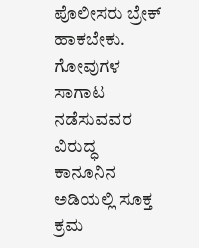ಪೊಲೀಸರು ಬ್ರೇಕ್ ಹಾಕಬೇಕು. ಗೋವುಗಳ ಸಾಗಾಟ ನಡೆಸುವವರ ವಿರುದ್ಧ ಕಾನೂನಿನ ಅಡಿಯಲ್ಲಿ ಸೂಕ್ತ ಕ್ರಮ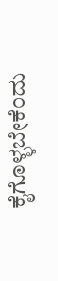ಕೈಗೊಳ್ಳಬೇಕೆಂದು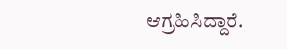ಆಗ್ರಹಿಸಿದ್ದಾರೆ.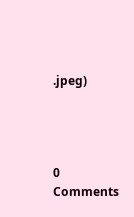.jpeg)




0 Comments